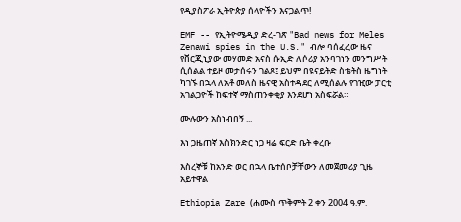የዲያስፖራ ኢትዮጵያ ሰላዮችን እናጋልጥ!

EMF -- የኢትዮሜዲያ ድረ-ገጽ "Bad news for Meles Zenawi spies in the U.S." ብሎ ባሰፈረው ዜና የቨርጂኒያው መሃመድ አናስ ሱኢድ ለሶሪያ አንባገነን መንግሥት ሲሰልል ተይዞ መታሰሩን ገልጾ፤ ይህም በዩናይትድ ስቴትስ ዜግነት ካገኙ በኋላ ለአቶ መለስ ዜናዊ አስተዳደር ለሚሰልሉ የገዢው ፓርቲ አገልጋዮች ከፍተኛ ማስጠንቀቂያ እንደሆነ አስፍሯል።

ሙሉውን አስነብበኝ ...

እነ ጋዜጠኛ እስክንድር ነጋ ዛሬ ፍርድ ቤት ቀረቡ

እስረኞቹ ከአንድ ወር በኋላ ቤተሰቦቻቸውን ለመጀመሪያ ጊዜ አይተዋል

Ethiopia Zare (ሐሙስ ጥቅምት 2 ቀን 2004 ዓ.ም.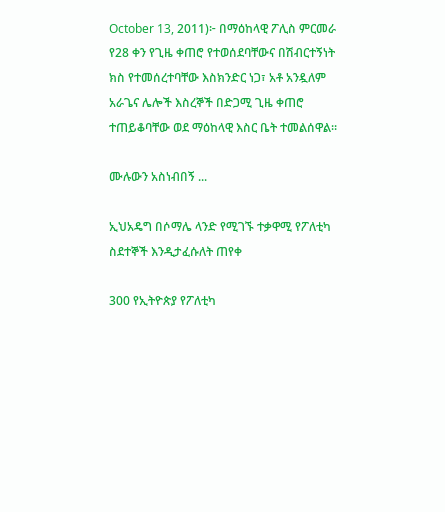October 13, 2011)፦ በማዕከላዊ ፖሊስ ምርመራ የ28 ቀን የጊዜ ቀጠሮ የተወሰደባቸውና በሽብርተኝነት ክስ የተመሰረተባቸው እስክንድር ነጋ፣ አቶ አንዷለም አራጌና ሌሎች እስረኞች በድጋሚ ጊዜ ቀጠሮ ተጠይቆባቸው ወደ ማዕከላዊ እስር ቤት ተመልሰዋል።

ሙሉውን አስነብበኝ ...

ኢህአዴግ በሶማሌ ላንድ የሚገኙ ተቃዋሚ የፖለቲካ ስደተኞች እንዲታፈሱለት ጠየቀ

300 የኢትዮጵያ የፖለቲካ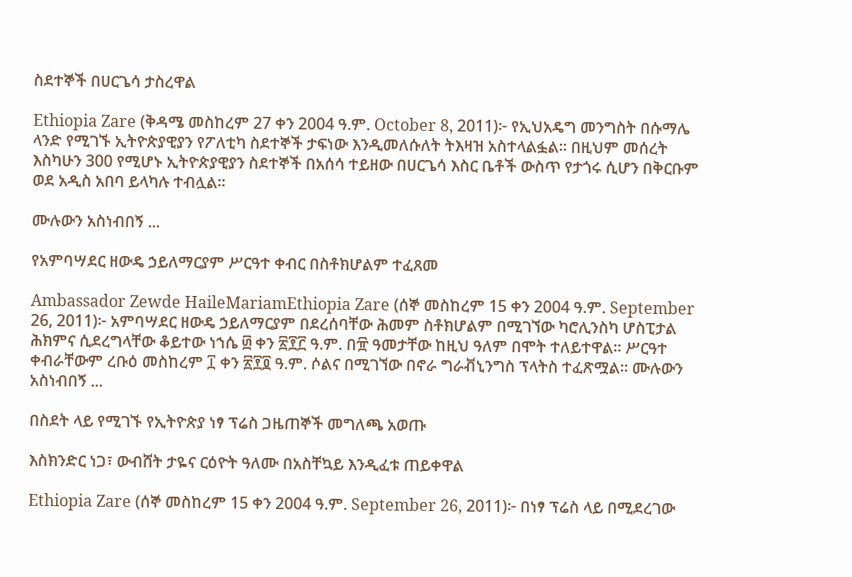ስደተኞች በሀርጌሳ ታስረዋል

Ethiopia Zare (ቅዳሜ መስከረም 27 ቀን 2004 ዓ.ም. October 8, 2011)፦ የኢህአዴግ መንግስት በሱማሌ ላንድ የሚገኙ ኢትዮጵያዊያን የፖለቲካ ስደተኞች ታፍነው እንዲመለሱለት ትእዛዝ አስተላልፏል። በዚህም መሰረት እስካሁን 300 የሚሆኑ ኢትዮጵያዊያን ስደተኞች በአሰሳ ተይዘው በሀርጌሳ እስር ቤቶች ውስጥ የታጎሩ ሲሆን በቅርቡም ወደ አዲስ አበባ ይላካሉ ተብሏል።

ሙሉውን አስነብበኝ ...

የአምባሣደር ዘውዴ ኃይለማርያም ሥርዓተ ቀብር በስቶክሆልም ተፈጸመ

Ambassador Zewde HaileMariamEthiopia Zare (ሰኞ መስከረም 15 ቀን 2004 ዓ.ም. September 26, 2011)፦ አምባሣደር ዘውዴ ኃይለማርያም በደረሰባቸው ሕመም ስቶክሆልም በሚገኘው ካሮሊንስካ ሆስፒታል ሕክምና ሲደረግላቸው ቆይተው ነኀሴ ፴ ቀን ፳፻፫ ዓ.ም. በ፹ ዓመታቸው ከዚህ ዓለም በሞት ተለይተዋል። ሥርዓተ ቀብራቸውም ረቡዕ መስከረም ፲ ቀን ፳፻፬ ዓ.ም. ሶልና በሚገኘው በኖራ ግራቭኒንግስ ፕላትስ ተፈጽሟል። ሙሉውን አስነብበኝ ...

በስደት ላይ የሚገኙ የኢትዮጵያ ነፃ ፕሬስ ጋዜጠኞች መግለጫ አወጡ

እስክንድር ነጋ፣ ውብሸት ታዬና ርዕዮት ዓለሙ በአስቸኳይ እንዲፈቱ ጠይቀዋል

Ethiopia Zare (ሰኞ መስከረም 15 ቀን 2004 ዓ.ም. September 26, 2011)፦ በነፃ ፕሬስ ላይ በሚደረገው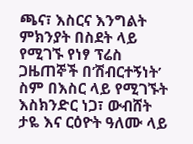ጫና፣ እስርና እንግልት ምክንያት በስደት ላይ የሚገኙ የነፃ ፕሬስ ጋዜጠኞች በ’ሽብርተኝነት’ ስም በእስር ላይ የሚገኙት እስክንድር ነጋ፣ ውብሸት ታዬ እና ርዕዮት ዓለሙ ላይ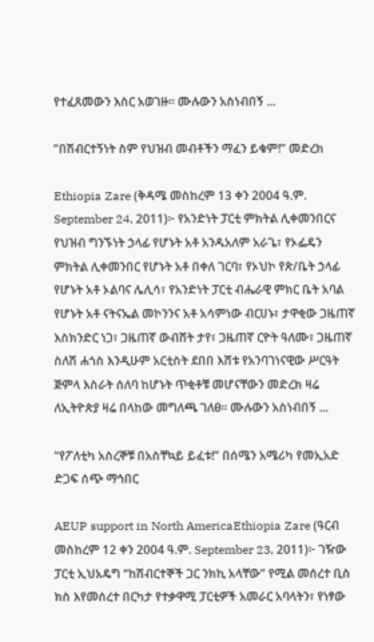የተፈጸመውን እስር አወገዙ። ሙሉውን አስነብበኝ ...

”በሽብርተኝነት ስም የህዝብ መብቶችን ማፈን ይቁም!” መድረክ

Ethiopia Zare (ቅዳሜ መስከረም 13 ቀን 2004 ዓ.ም. September 24, 2011)፦ የአንድነት ፓርቲ ምክትል ሊቀመንበርና የህዝብ ግንኙነት ኃላፊ የሆኑት አቶ አንዱአለም አራጌ፣ የኦፌዴን ምክትል ሊቀመንበር የሆኑት አቶ በቀለ ገርባ፣ የኦህኮ የጽ/ቤት ኃላፊ የሆኑት አቶ ኦልባና ሌሊሳ፣ የአንድነት ፓርቲ ብሔራዊ ምክር ቤት አባል የሆኑት አቶ ናትናኤል መኮንንና አቶ አሳምነው ብርሀኑ፣ ታዋቂው ጋዜጠኛ እስክንድር ነጋ፣ ጋዜጠኛ ውብሸት ታየ፣ ጋዜጠኛ ርዮት ዓለሙ፣ ጋዜጠኛ ስለሽ ሐጎስ እንዲሁም አርቲስት ደበበ እሸቱ የአንባገነናዊው ሥርዓት ጅምላ እስራት ሰለባ ከሆኑት ጥቂቶቹ መሆናቸውን መድረክ ዛሬ ለኢትዮጵያ ዛሬ በላከው መግለጫ ገለፀ። ሙሉውን አስነብበኝ ...

“የፖለቲካ አስረኞቹ በአስቸኳይ ይፈቱ!” በሰሜን አሜሪካ የመኢአድ ድጋፍ ሰጭ ማኅበር

AEUP support in North AmericaEthiopia Zare (ዓርብ መስከረም 12 ቀን 2004 ዓ.ም. September 23, 2011)፦ ገዥው ፓርቲ ኢህአዴግ “ከሽብርተኞች ጋር ንክኪ አላቸው” የሚል መሰረተ ቢስ ክስ እየመሰረተ በርካታ የተቃዋሚ ፓርቲዎች አመራር አባላትን፣ የነፃው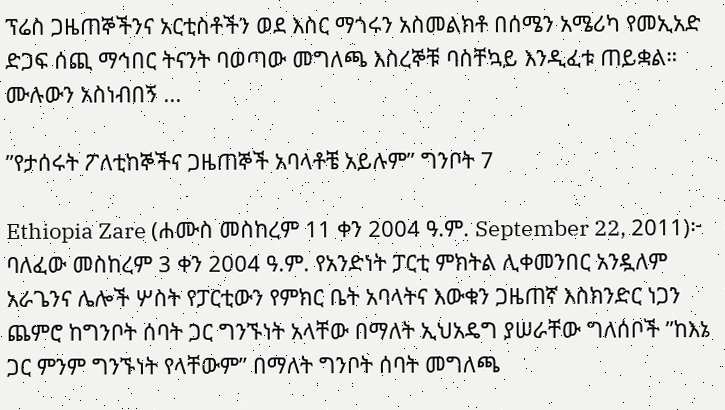ፕሬስ ጋዜጠኞችንና አርቲስቶችን ወደ እስር ማጎሩን አስመልክቶ በሰሜን አሜሪካ የመኢአድ ድጋፍ ሰጪ ማኅበር ትናንት ባወጣው መግለጫ እስረኞቹ ባስቸኳይ እንዲፈቱ ጠይቋል። ሙሉውን አስነብበኝ ...

”የታሰሩት ፖለቲከኞችና ጋዜጠኞች አባላቶቼ አይሉም” ግንቦት 7

Ethiopia Zare (ሐሙስ መስከረም 11 ቀን 2004 ዓ.ም. September 22, 2011)፦ ባለፈው መስከረም 3 ቀን 2004 ዓ.ም. የአንድነት ፓርቲ ምክትል ሊቀመንበር አንዷለም አራጌንና ሌሎች ሦስት የፓርቲውን የምክር ቤት አባላትና እውቁን ጋዜጠኛ እስክንድር ነጋን ጨምሮ ከግንቦት ሰባት ጋር ግንኙነት አላቸው በማለት ኢህአዴግ ያሠራቸው ግለሰቦች ”ከእኔ ጋር ምንም ግንኙነት የላቸውም” በማለት ግንቦት ሰባት መግለጫ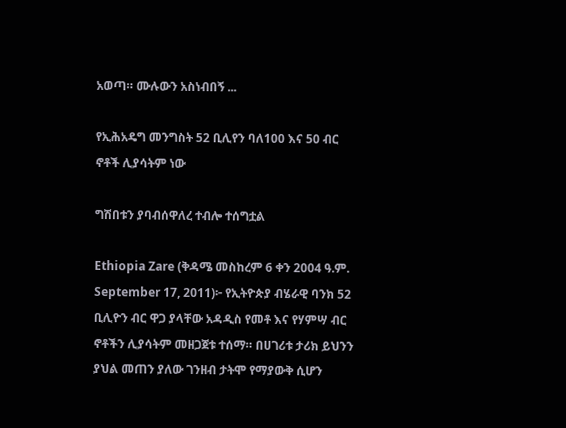አወጣ። ሙሉውን አስነብበኝ ...

የኢሕአዴግ መንግስት 52 ቢሊየን ባለ100 እና 50 ብር ኖቶች ሊያሳትም ነው

ግሽበቱን ያባብሰዋለረ ተብሎ ተሰግቷል

Ethiopia Zare (ቅዳሜ መስከረም 6 ቀን 2004 ዓ.ም. September 17, 2011)፦ የኢትዮጵያ ብሄራዊ ባንክ 52 ቢሊዮን ብር ዋጋ ያላቸው አዳዲስ የመቶ እና የሃምሣ ብር ኖቶችን ሊያሳትም መዘጋጀቱ ተሰማ። በሀገሪቱ ታሪክ ይህንን ያህል መጠን ያለው ገንዘብ ታትሞ የማያውቅ ሲሆን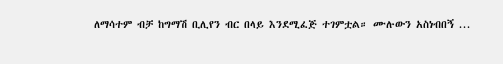ለማሳተም ብቻ ከግማሽ ቢሊየን ብር በላይ እንደሚፈጅ ተገምቷል። ሙሉውን አስነብበኝ ...